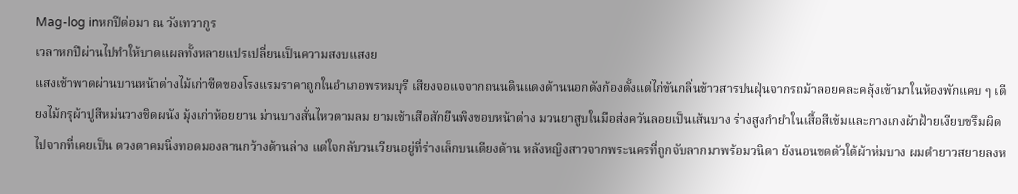Mag-log inหกปีต่อมา ณ วังเทวากูร
เวลาหกปีผ่านไปทำให้บาดแผลทั้งหลายแปรเปลี่ยนเป็นความสงบแสงย
แสงเช้าพาดผ่านบานหน้าต่างไม้เก่าซีดของโรงแรมราคาถูกในอำเภอพรหมบุรี เสียงจอแจจากถนนดินแดงด้านนอกดังก้องตั้งแต่ไก่ขันกลิ่นข้าวสารปนฝุ่นจากรถม้าลอยคละคลุ้งเข้ามาในห้องพักแคบ ๆ เตียงไม้กรุผ้าปูสีหม่นวางชิดผนัง มุ้งเก่าห้อยยาน ม่านบางสั่นไหวตามลม ยามเช้าเสือสักยืนพิงขอบหน้าต่าง มวนยาสูบในมือส่งควันลอยเป็นเส้นบาง ร่างสูงกำยำในเสื้อสีเข้มและกางเกงผ้าฝ้ายเงียบขรึมผิดไปจากที่เคยเป็น ดวงตาคมนิ่งทอดมองลานกว้างด้านล่าง แต่ใจกลับวนเวียนอยู่ที่ร่างเล็กบนเตียงด้าน หลังหญิงสาวจากพระนครที่ถูกจับลากมาพร้อมวนิดา ยังนอนขดตัวใต้ผ้าห่มบาง ผมดำยาวสยายลงห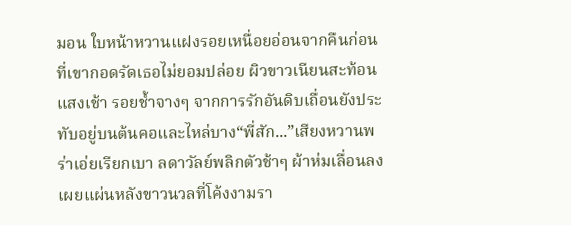มอน ใบหน้าหวานแฝงรอยเหนื่อยอ่อนจากคืนก่อน ที่เขากอดรัดเธอไม่ยอมปล่อย ผิวขาวเนียนสะท้อนแสงเช้า รอยช้ำจางๆ จากการรักอันดิบเถื่อนยังประทับอยู่บนต้นคอและไหล่บาง“พี่สัก...”เสียงหวานพร่าเอ่ยเรียกเบา ลดาวัลย์พลิกตัวช้าๆ ผ้าห่มเลื่อนลง เผยแผ่นหลังขาวนวลที่โค้งงามรา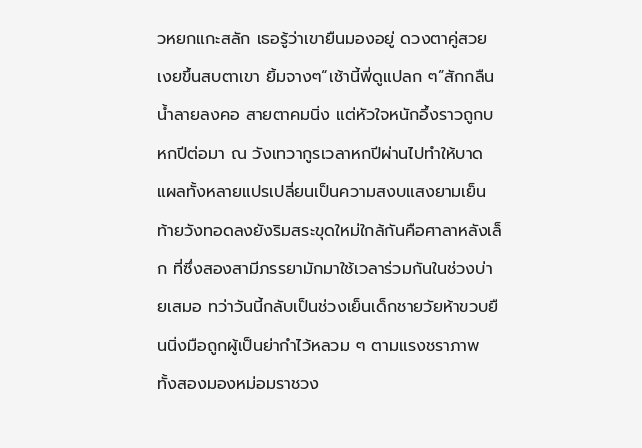วหยกแกะสลัก เธอรู้ว่าเขายืนมองอยู่ ดวงตาคู่สวยเงยขึ้นสบตาเขา ยิ้มจางๆ“เช้านี้พี่ดูแปลก ๆ”สักกลืนน้ำลายลงคอ สายตาคมนิ่ง แต่หัวใจหนักอึ้งราวถูกบ
หกปีต่อมา ณ วังเทวากูรเวลาหกปีผ่านไปทำให้บาดแผลทั้งหลายแปรเปลี่ยนเป็นความสงบแสงยามเย็นท้ายวังทอดลงยังริมสระขุดใหม่ใกล้กันคือศาลาหลังเล็ก ที่ซึ่งสองสามีภรรยามักมาใช้เวลาร่วมกันในช่วงบ่ายเสมอ ทว่าวันนี้กลับเป็นช่วงเย็นเด็กชายวัยห้าขวบยืนนิ่งมือถูกผู้เป็นย่ากำไว้หลวม ๆ ตามแรงชราภาพ ทั้งสองมองหม่อมราชวง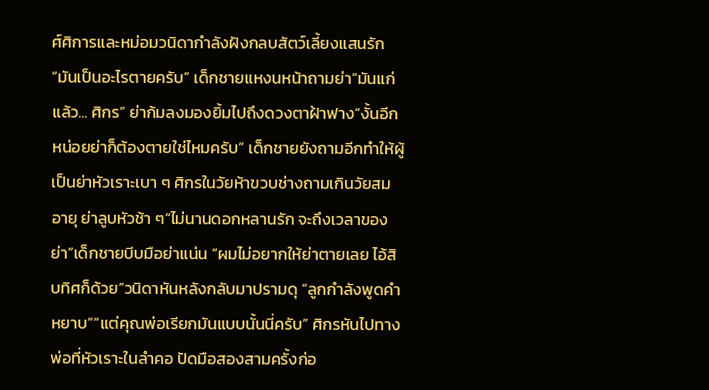ศ์ศิการและหม่อมวนิดากำลังฝังกลบสัตว์เลี้ยงแสนรัก“มันเป็นอะไรตายครับ” เด็กชายแหงนหน้าถามย่า“มันแก่แล้ว... ศิกร” ย่าก้มลงมองยิ้มไปถึงดวงตาฝ้าฟาง“งั้นอีกหน่อยย่าก็ต้องตายใช่ไหมครับ” เด็กชายยังถามอีกทำให้ผู้เป็นย่าหัวเราะเบา ๆ ศิกรในวัยห้าขวบช่างถามเกินวัยสมอายุ ย่าลูบหัวช้า ๆ“ไม่นานดอกหลานรัก จะถึงเวลาของย่า”เด็กชายบีบมือย่าแน่น “ผมไม่อยากให้ย่าตายเลย ไอ้สิบทิศก็ด้วย”วนิดาหันหลังกลับมาปรามดุ “ลูกกำลังพูดคำหยาบ”“แต่คุณพ่อเรียกมันแบบนั้นนี่ครับ” ศิกรหันไปทางพ่อที่หัวเราะในลำคอ ปัดมือสองสามครั้งก่อ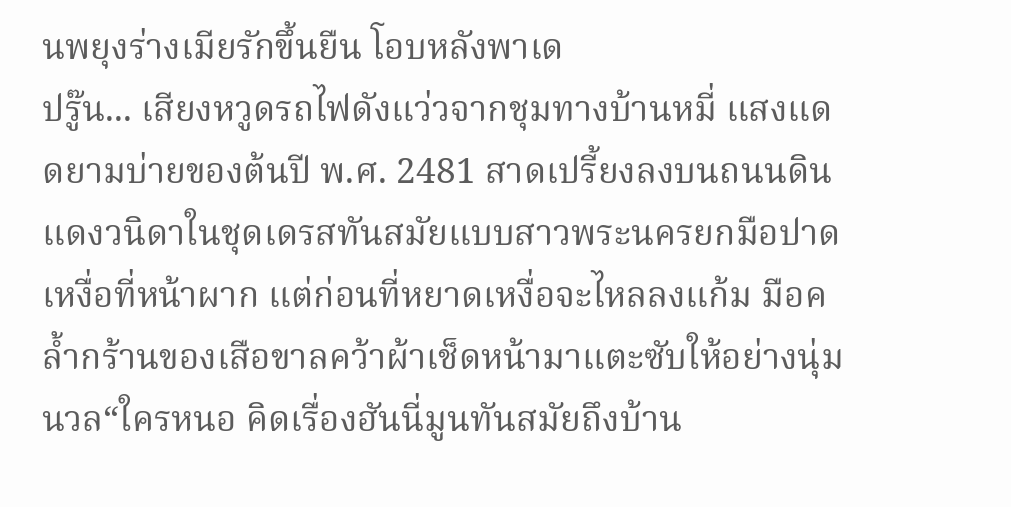นพยุงร่างเมียรักขึ้นยืน โอบหลังพาเด
ปรู๊น... เสียงหวูดรถไฟดังแว่วจากชุมทางบ้านหมี่ แสงแดดยามบ่ายของต้นปี พ.ศ. 2481 สาดเปรี้ยงลงบนถนนดินแดงวนิดาในชุดเดรสทันสมัยแบบสาวพระนครยกมือปาดเหงื่อที่หน้าผาก แต่ก่อนที่หยาดเหงื่อจะไหลลงแก้ม มือคล้ำกร้านของเสือขาลคว้าผ้าเช็ดหน้ามาแตะซับให้อย่างนุ่มนวล“ใครหนอ คิดเรื่องฮันนี่มูนทันสมัยถึงบ้าน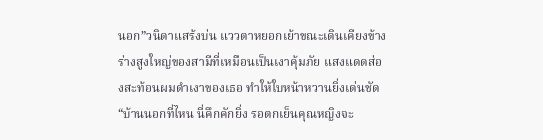นอก”วนิดาแสร้งบ่น แววตาหยอกเย้าขณะเดินเคียงข้างร่างสูงใหญ่ของสามีที่เหมือนเป็นเงาคุ้มภัย แสงแดดส่องสะท้อนผมดำเงาของเธอ ทำให้ใบหน้าหวานยิ่งเด่นชัด“บ้านนอกที่ไหน นี่คึกคักยิ่ง รอตกเย็นคุณหญิงจะ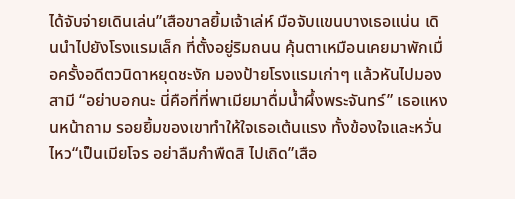ได้จับจ่ายเดินเล่น”เสือขาลยิ้มเจ้าเล่ห์ มือจับแขนบางเธอแน่น เดินนำไปยังโรงแรมเล็ก ที่ตั้งอยู่ริมถนน คุ้นตาเหมือนเคยมาพักเมื่อครั้งอดีตวนิดาหยุดชะงัก มองป้ายโรงแรมเก่าๆ แล้วหันไปมองสามี “อย่าบอกนะ นี่คือที่ที่พาเมียมาดื่มน้ำผึ้งพระจันทร์” เธอแหงนหน้าถาม รอยยิ้มของเขาทำให้ใจเธอเต้นแรง ทั้งข้องใจและหวั่นไหว“เป็นเมียโจร อย่าลืมกำพืดสิ ไปเถิด”เสือ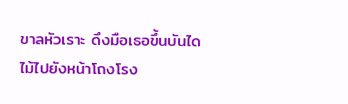ขาลหัวเราะ ดึงมือเธอขึ้นบันไดไม้ไปยังหน้าโถงโรง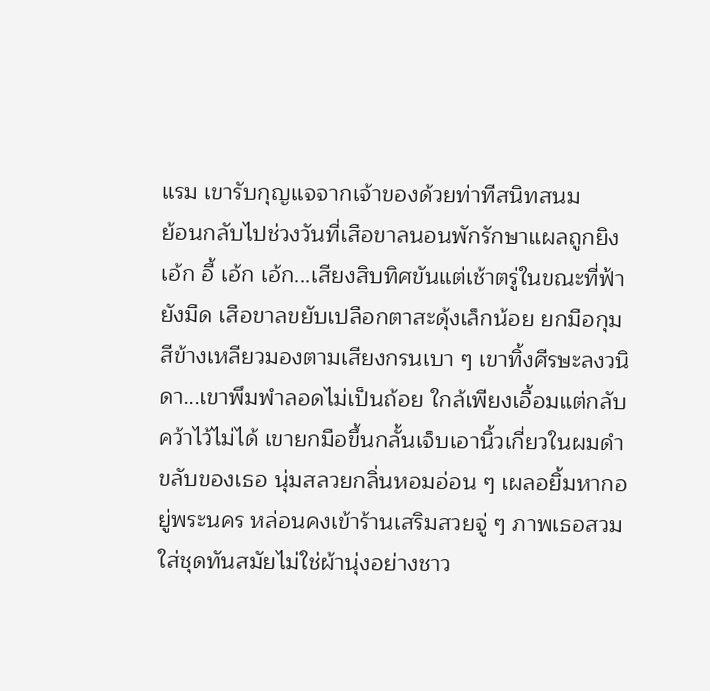แรม เขารับกุญแจจากเจ้าของด้วยท่าทีสนิทสนม
ย้อนกลับไปช่วงวันที่เสือขาลนอนพักรักษาแผลถูกยิงเอ้ก อี้ เอ้ก เอ้ก...เสียงสิบทิศขันแต่เช้าตรู่ในขณะที่ฟ้ายังมืด เสือขาลขยับเปลือกตาสะดุ้งเล็กน้อย ยกมือกุมสีข้างเหลียวมองตามเสียงกรนเบา ๆ เขาทิ้งศีรษะลงวนิดา...เขาพึมพำลอดไม่เป็นถ้อย ใกล้เพียงเอื้อมแต่กลับคว้าไว้ไม่ได้ เขายกมือขึ้นกลั้นเจ็บเอานิ้วเกี่ยวในผมดำขลับของเธอ นุ่มสลวยกลิ่นหอมอ่อน ๆ เผลอยิ้มหากอยู่พระนคร หล่อนคงเข้าร้านเสริมสวยจู่ ๆ ภาพเธอสวมใส่ชุดทันสมัยไม่ใช่ผ้านุ่งอย่างชาว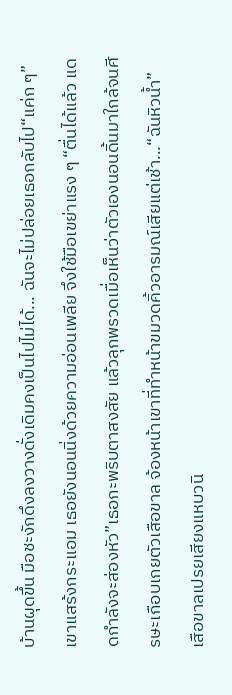บ้านผุดขึ้น มือชะงักดึงลงวางดั่งเดิมคงเป็นไปไม่ได้... ฉันจะไม่ปล่อยเธอกลับไป“แค่ก ๆ” เขาแสร้งกระแอม เธอยังนอนนิ่งด้วยความอ่อนเพลีย จึงใช้มือเขย่าแรง ๆ “ตื่นได้แล้ว แดดกำลังจะส่องหัว”เธอกะพริบตาสงสัย แล้วลุกพรวดเมื่อเห็นว่าตัวเองนอนดิ้นมาใกล้จนศีรษะเกือบเกยตัวเสือขาล จ้องหน้าเขาที่ทำหน้าขมวดคิ้วอารมณ์เสียแต่เช้า...“ฉันหิวน้ำ” เสือขาลเปรยเสียงแหบวนิ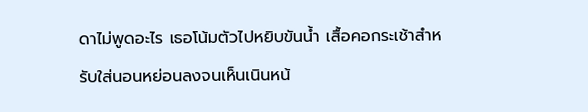ดาไม่พูดอะไร เธอโน้มตัวไปหยิบขันน้ำ เสื้อคอกระเช้าสำหรับใส่นอนหย่อนลงจนเห็นเนินหน้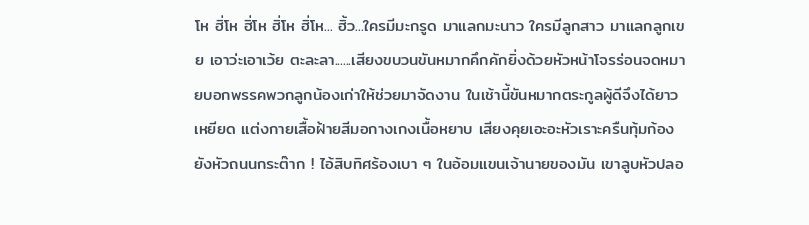โห ฮิ่โห ฮิ่โห ฮิ่โห ฮิ่โห... ฮิ้ว...ใครมีมะกรูด มาแลกมะนาว ใครมีลูกสาว มาแลกลูกเขย เอาว่ะเอาเว้ย ตะละลา......เสียงขบวนขันหมากคึกคักยิ่งด้วยหัวหน้าโจรร่อนจดหมายบอกพรรคพวกลูกน้องเก่าให้ช่วยมาจัดงาน ในเช้านี้ขันหมากตระกูลผู้ดีจึงได้ยาวเหยียด แต่งกายเสื้อฝ้ายสีมอกางเกงเนื้อหยาบ เสียงคุยเอะอะหัวเราะครืนทุ้มก้องยังหัวถนนกระต๊าก ! ไอ้สิบทิศร้องเบา ๆ ในอ้อมแขนเจ้านายของมัน เขาลูบหัวปลอ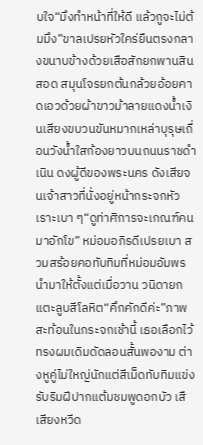บใจ“มึงทำหน้าที่ให้ดี แล้วกูจะไม่ต้มมึง”ขาลเปรยหัวใคร่ยืนตรงกลางขนาบข้างด้วยเสือสักยกพานสินสอด สมุนโจรยกต้นกล้วยอ้อยคาดเอวด้วยผ้าขาวม้าลายแดงน้ำเงินเสียงขบวนขันหมากเหล่าบุรุษเถื่อนวังน้ำใสก้องยาวบนถนนราชดำเนิน ดงผู้ดีของพระนคร ดังเสียจนเจ้าสาวที่นั่งอยู่หน้ากระจกหัวเราะเบา ๆ“ดูท่าศิการจะเกณฑ์คนมาอักโข” หม่อมอภิรดีเปรยเบา สวมสร้อยคอทับทิมที่หม่อมอัมพรนำมาให้ตั้งแต่เมื่อวาน วนิดายกแตะลูบสีโลหิต“คึกคักดีค่ะ”ภาพสะท้อนในกระจกเช้านี้ เธอเลือกไว้ทรงผมเดิมดัดลอนสั้นพองาม ต่างหูคู่ไม่ใหญ่นักแต่สีเม็ดทับทิมแข่งรับริมฝีปากแต้มชมพูดอกบัว เสื
เสียงหวีด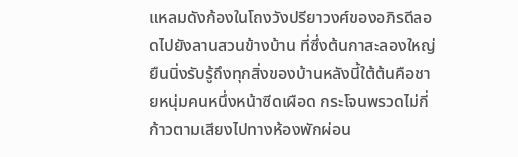แหลมดังก้องในโถงวังปรียาวงศ์ของอภิรดีลอดไปยังลานสวนข้างบ้าน ที่ซึ่งต้นกาสะลองใหญ่ยืนนิ่งรับรู้ถึงทุกสิ่งของบ้านหลังนี้ใต้ต้นคือชายหนุ่มคนหนึ่งหน้าซีดเผือด กระโจนพรวดไม่กี่ก้าวตามเสียงไปทางห้องพักผ่อน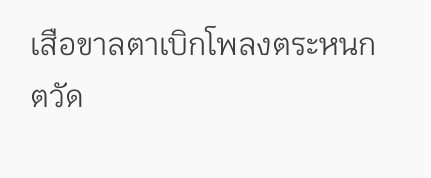เสือขาลตาเบิกโพลงตระหนก ตวัด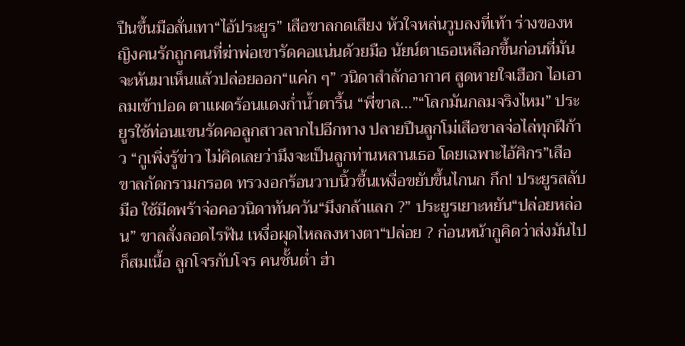ปืนขึ้นมือสั่นเทา“ไอ้ประยูร” เสือขาลกดเสียง หัวใจหล่นวูบลงที่เท้า ร่างของหญิงคนรักถูกคนที่ฆ่าพ่อเขารัดคอแน่นด้วยมือ นัยน์ตาเธอเหลือกขึ้นก่อนที่มันจะหันมาเห็นแล้วปล่อยออก“แค่ก ๆ” วนิดาสำลักอากาศ สูดหายใจเฮือก ไอเอาลมเข้าปอด ตาแผดร้อนแดงก่ำน้ำตารื้น “พี่ขาล...”“โลกมันกลมจริงไหม” ประยูรใช้ท่อนแขนรัดคอลูกสาวลากไปอีกทาง ปลายปืนลูกโม่เสือขาลจ่อไล่ทุกฝีก้าว “กูเพิ่งรู้ข่าว ไม่คิดเลยว่ามึงจะเป็นลูกท่านหลานเธอ โดยเฉพาะไอ้ศิกร”เสือขาลกัดกรามกรอด ทรวงอกร้อนวาบนิ้วชื้นเหงื่อขยับขึ้นไกนก กึก! ประยูรสลับมือ ใช้มีดพร้าจ่อคอวนิดาทันควัน“มึงกล้าแลก ?” ประยูรเยาะหยัน“ปล่อยหล่อน” ขาลสั่งลอดไรฟัน เหงื่อผุดไหลลงหางตา“ปล่อย ? ก่อนหน้ากูคิดว่าส่งมันไปก็สมเนื้อ ลูกโจรกับโจร คนชั้นต่ำ ฮ่า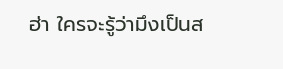ฮ่า ใครจะรู้ว่ามึงเป็นส